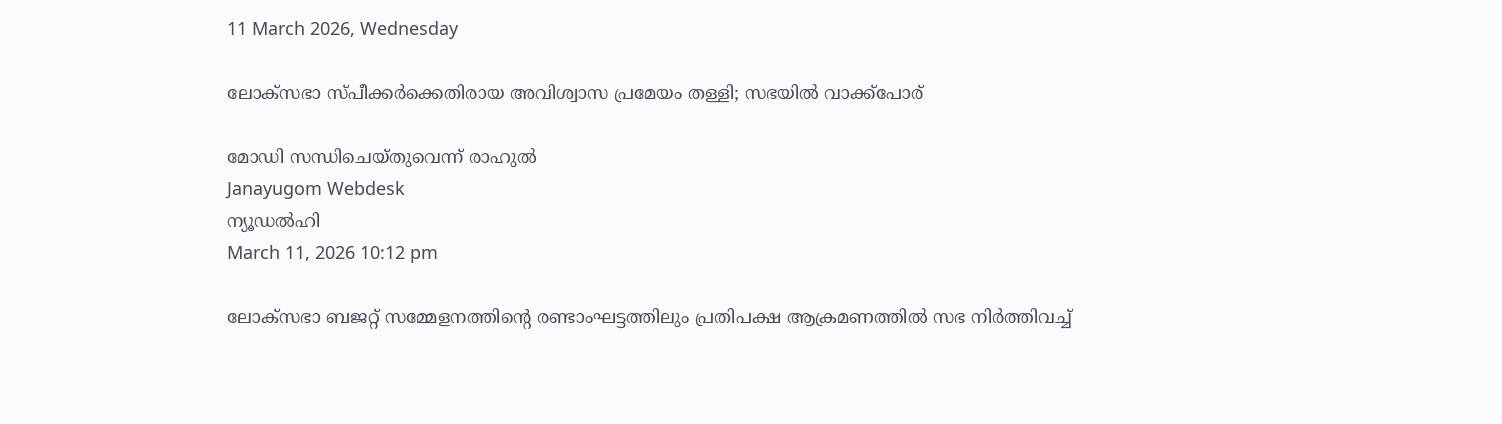11 March 2026, Wednesday

ലോക്‌സഭാ സ്പീക്കര്‍ക്കെതിരായ അവിശ്വാസ പ്രമേയം തള്ളി; സഭയില്‍ വാക്ക്പോര്

മോഡി സന്ധിചെയ്തുവെന്ന് രാഹുല്‍
Janayugom Webdesk
ന്യൂഡല്‍ഹി
March 11, 2026 10:12 pm

ലോക്‌സഭാ ബജറ്റ് സമ്മേളനത്തിന്റെ രണ്ടാംഘട്ടത്തിലും പ്രതിപക്ഷ ആക്രമണത്തില്‍ സഭ നിര്‍ത്തിവച്ച്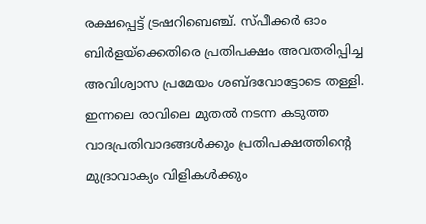രക്ഷപ്പെട്ട് ട്രഷറിബെഞ്ച്. സ്പീക്കര്‍ ഓം ബിര്‍ളയ്ക്കെതിരെ പ്രതിപക്ഷം അവതരിപ്പിച്ച അവിശ്വാസ പ്രമേയം ശബ്ദവോട്ടോടെ തള്ളി. ഇന്നലെ രാവിലെ മുതല്‍ നടന്ന കടുത്ത വാദപ്രതിവാദങ്ങള്‍ക്കും പ്രതിപക്ഷത്തിന്റെ മുദ്രാവാക്യം വിളികള്‍ക്കും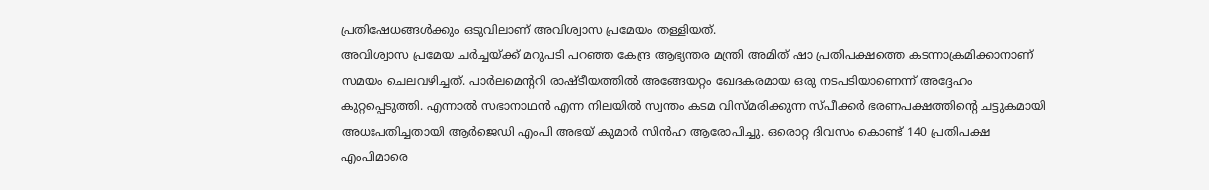പ്രതിഷേധങ്ങള്‍ക്കും ഒടുവിലാണ് അവിശ്വാസ പ്രമേയം തള്ളിയത്.
അവിശ്വാസ പ്രമേയ ചര്‍ച്ചയ്ക്ക് മറുപടി പറഞ്ഞ കേന്ദ്ര ആഭ്യന്തര മന്ത്രി അമിത് ഷാ പ്രതിപക്ഷത്തെ കടന്നാക്രമിക്കാനാണ് സമയം ചെലവഴിച്ചത്. പാര്‍ലമെന്ററി രാഷ്ടീയത്തില്‍ അങ്ങേയറ്റം ഖേദകരമായ ഒരു നടപടിയാണെന്ന് അദ്ദേഹം കുറ്റപ്പെടുത്തി. എന്നാല്‍ സഭാനാഥന്‍ എന്ന നിലയില്‍ സ്വന്തം കടമ വിസ്മരിക്കുന്ന സ്പീക്കര്‍ ഭരണപക്ഷത്തിന്റെ ചട്ടുകമായി അധഃപതിച്ചതായി ആര്‍ജെഡി എംപി അഭയ് കുമാര്‍ സിന്‍ഹ ആരോപിച്ചു. ഒരൊറ്റ ദിവസം കൊണ്ട് 140 പ്രതിപക്ഷ എംപിമാരെ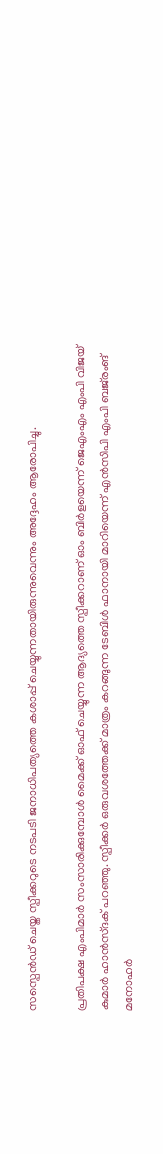സസ്പെന്‍ഡ് ചെയ്ത സ്പീക്കറുടെ നടപടി ജനാധിപത്യത്തെ കശാപ്പ് ചെയ്യുന്നതായിരുന്നുവെന്നും അദ്ദേഹം ആരോപിച്ചു.

പ്രതിപക്ഷ എംപിമാര്‍ സംസാരിക്കുമ്പോള്‍ മൈക്ക് ഓഫ് ചെയ്യുന്ന ആദ്യത്തെ സ്പീക്കറാണ് ഓം ബിര്‍ളയെന്ന് ജെഎംഎം എംപി വിജയ് കുമാര്‍ ഹാന്‍സ്ദക് പറഞ്ഞു. സ്പീക്കര്‍ ഒരുവശത്തേക്ക് മാത്രം കറങ്ങുന്ന ടേബിള്‍ ഫാനായി മാറിയെന്ന് എന്‍സിപി എംപി ബജ്‌രംങ് മനോഹര്‍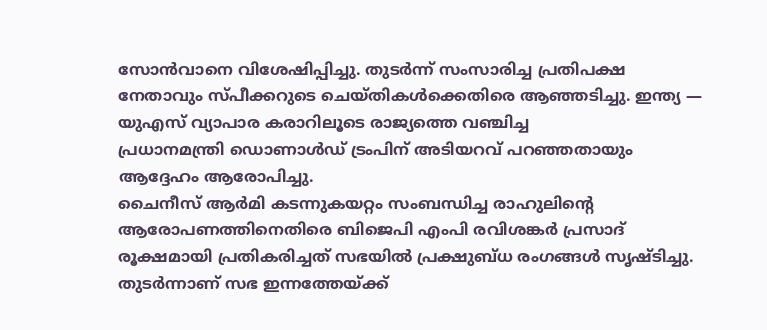സോന്‍വാനെ വിശേഷിപ്പിച്ചു. തുടര്‍ന്ന് സംസാരിച്ച പ്രതിപക്ഷ നേതാവും സ്പീക്കറുടെ ചെയ്തികള്‍ക്കെതിരെ ആഞ്ഞടിച്ചു. ഇന്ത്യ — യുഎസ് വ്യാപാര കരാറിലൂടെ രാജ്യത്തെ വഞ്ചിച്ച പ്രധാനമന്ത്രി ‍ഡൊണാള്‍ഡ് ട്രംപിന് അടിയറവ് പറഞ്ഞതായും ആദ്ദേഹം ആരോപിച്ചു.
ചൈനീസ് ആര്‍മി കടന്നുകയറ്റം സംബന്ധിച്ച രാഹുലിന്റെ ആരോപണത്തിനെതിരെ ബിജെപി എംപി രവിശങ്കര്‍ പ്രസാദ് രൂക്ഷമായി പ്രതികരിച്ചത് സഭയില്‍ പ്രക്ഷുബ്ധ രംഗങ്ങള്‍ സൃഷ്ടിച്ചു. തുടര്‍ന്നാണ് സഭ ഇന്നത്തേയ്ക്ക്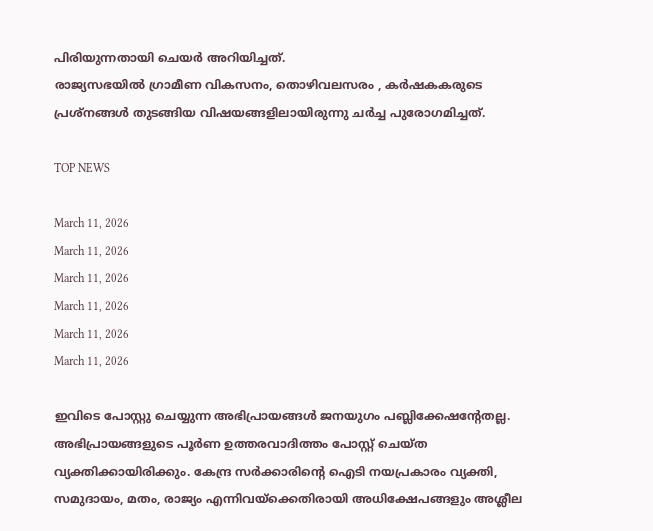പിരിയുന്നതായി ചെയര്‍ അറിയിച്ചത്.
രാജ്യസഭയില്‍ ഗ്രാമീണ വികസനം, തൊഴിവലസരം , കര്‍ഷകകരുടെ പ്രശ്നങ്ങള്‍ തുടങ്ങിയ വിഷയങ്ങളിലായിരുന്നു ചര്‍ച്ച പുരോഗമിച്ചത്.

TOP NEWS

March 11, 2026
March 11, 2026
March 11, 2026
March 11, 2026
March 11, 2026
March 11, 2026

ഇവിടെ പോസ്റ്റു ചെയ്യുന്ന അഭിപ്രായങ്ങള്‍ ജനയുഗം പബ്ലിക്കേഷന്റേതല്ല. അഭിപ്രായങ്ങളുടെ പൂര്‍ണ ഉത്തരവാദിത്തം പോസ്റ്റ് ചെയ്ത വ്യക്തിക്കായിരിക്കും. കേന്ദ്ര സര്‍ക്കാരിന്റെ ഐടി നയപ്രകാരം വ്യക്തി, സമുദായം, മതം, രാജ്യം എന്നിവയ്‌ക്കെതിരായി അധിക്ഷേപങ്ങളും അശ്ലീല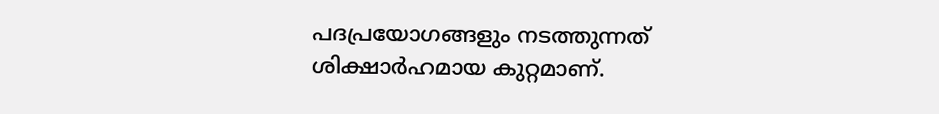പദപ്രയോഗങ്ങളും നടത്തുന്നത് ശിക്ഷാര്‍ഹമായ കുറ്റമാണ്.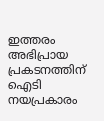ഇത്തരം അഭിപ്രായ പ്രകടനത്തിന് ഐടി നയപ്രകാരം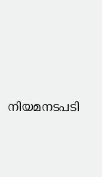നിയമനടപടി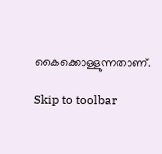കൈക്കൊള്ളുന്നതാണ്.

Skip to toolbar